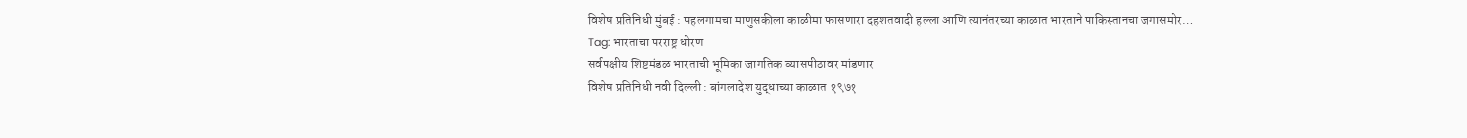विशेष प्रतिनिधी मुंबई : पहलगामचा माणुसकीला काळीमा फासणारा दहशतवादी हल्ला आणि त्यानंतरच्या काळात भारताने पाकिस्तानचा जगासमोर…
Tag: भारताचा परराष्ट्र धोरण
सर्वपक्षीय शिष्टमंडळ भारताची भूमिका जागतिक व्यासपीठावर मांडणार
विशेष प्रतिनिधी नवी दिल्ली : बांगलादेश युद्धाच्या काळात १९७१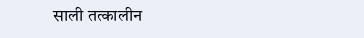साली तत्कालीन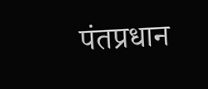पंतप्रधान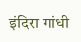इंदिरा गांधी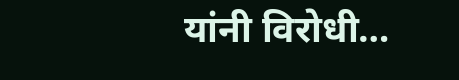यांनी विरोधी…